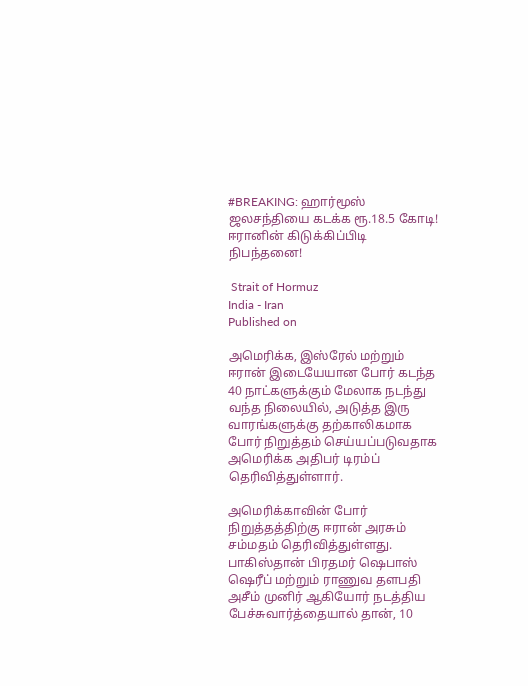#BREAKING: ஹார்மூஸ் ஜலசந்தியை கடக்க ரூ.18.5 கோடி! ஈரானின் கிடுக்கிப்பிடி நிபந்தனை!

 Strait of Hormuz
India - Iran
Published on

அமெரிக்க, இஸ்ரேல் மற்றும் ஈரான் இடையேயான போர் கடந்த 40 நாட்களுக்கும் மேலாக நடந்து வந்த நிலையில், அடுத்த இரு வாரங்களுக்கு தற்காலிகமாக போர் நிறுத்தம் செய்யப்படுவதாக அமெரிக்க அதிபர் டிரம்ப் தெரிவித்துள்ளார்.

அமெரிக்காவின் போர் நிறுத்தத்திற்கு ஈரான் அரசும் சம்மதம் தெரிவித்துள்ளது. பாகிஸ்தான் பிரதமர் ஷெபாஸ் ஷெரீப் மற்றும் ராணுவ தளபதி அசீம் முனிர் ஆகியோர் நடத்திய பேச்சுவார்த்தையால் தான், 10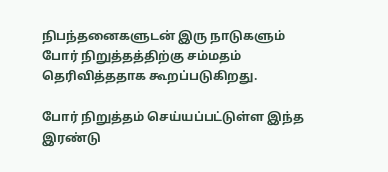நிபந்தனைகளுடன் இரு நாடுகளும் போர் நிறுத்தத்திற்கு சம்மதம் தெரிவித்ததாக கூறப்படுகிறது.

போர் நிறுத்தம் செய்யப்பட்டுள்ள இந்த இரண்டு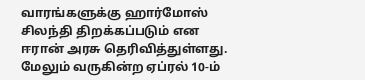வாரங்களுக்கு ஹார்மோஸ் சிலந்தி திறக்கப்படும் என ஈரான் அரசு தெரிவித்துள்ளது. மேலும் வருகின்ற ஏப்ரல் 10-ம்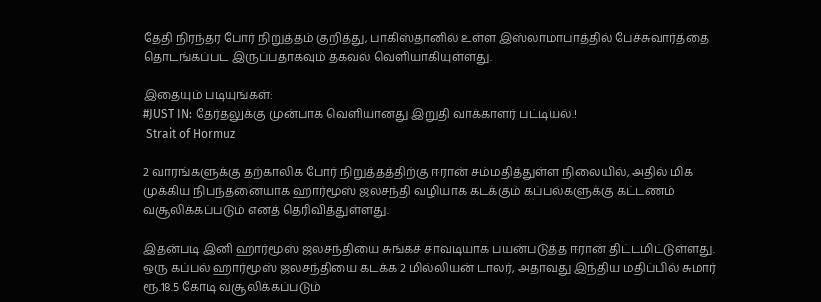தேதி நிரந்தர போர் நிறுத்தம் குறித்து, பாகிஸ்தானில் உள்ள இஸ்லாமாபாத்தில் பேச்சுவார்த்தை தொடங்கப்பட இருப்பதாகவும் தகவல் வெளியாகியுள்ளது.

இதையும் படியுங்கள்:
#JUST IN: தேர்தலுக்கு முன்பாக வெளியானது இறுதி வாக்காளர் பட்டியல்.!
 Strait of Hormuz

2 வாரங்களுக்கு தற்காலிக போர் நிறுத்தத்திற்கு ஈரான் சம்மதித்துள்ள நிலையில், அதில் மிக முக்கிய நிபந்தனையாக ஹார்மூஸ் ஜலசந்தி வழியாக கடக்கும் கப்பல்களுக்கு கட்டணம் வசூலிக்கப்படும் எனத் தெரிவித்துள்ளது.

இதன்படி இனி ஹார்மூஸ் ஜலசந்தியை சுங்கச் சாவடியாக பயன்படுத்த ஈரான் திட்டமிட்டுள்ளது. ஒரு கப்பல் ஹார்மூஸ் ஜலசந்தியை கடக்க 2 மில்லியன் டாலர், அதாவது இந்திய மதிப்பில் சுமார் ரூ.18.5 கோடி வசூலிக்கப்படும்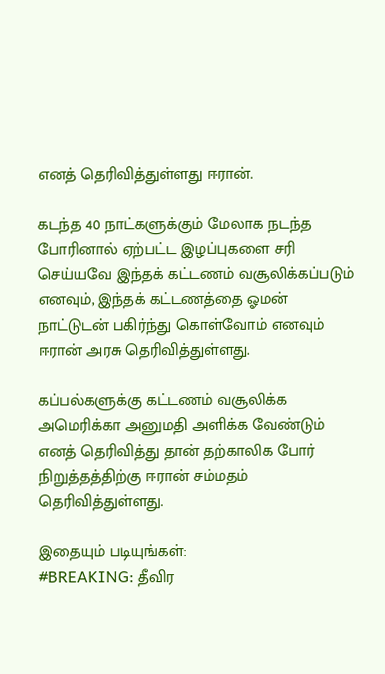எனத் தெரிவித்துள்ளது ஈரான்.

கடந்த 40 நாட்களுக்கும் மேலாக நடந்த போரினால் ஏற்பட்ட இழப்புகளை சரி செய்யவே இந்தக் கட்டணம் வசூலிக்கப்படும் எனவும், இந்தக் கட்டணத்தை ஓமன் நாட்டுடன் பகிர்ந்து கொள்வோம் எனவும் ஈரான் அரசு தெரிவித்துள்ளது.

கப்பல்களுக்கு கட்டணம் வசூலிக்க அமெரிக்கா அனுமதி அளிக்க வேண்டும் எனத் தெரிவித்து தான் தற்காலிக போர் நிறுத்தத்திற்கு ஈரான் சம்மதம் தெரிவித்துள்ளது.

இதையும் படியுங்கள்:
#BREAKING: தீவிர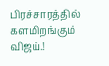பிரச்சாரத்தில் களமிறங்கும் விஜய்.!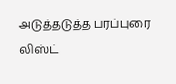அடுத்தடுத்த பரப்புரை லிஸ்ட்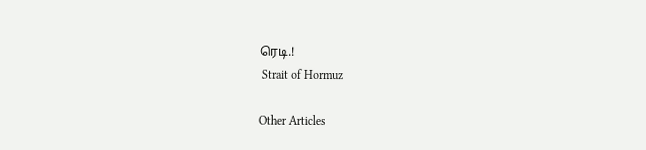ரெடி.!
 Strait of Hormuz

Other Articles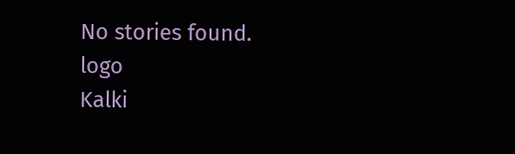No stories found.
logo
Kalki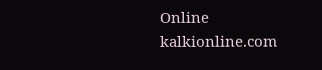Online
kalkionline.com